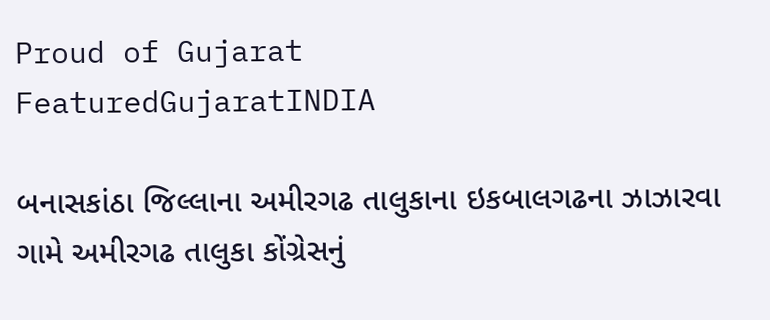Proud of Gujarat
FeaturedGujaratINDIA

બનાસકાંઠા જિલ્લાના અમીરગઢ તાલુકાના ઇકબાલગઢના ઝાઝારવા ગામે અમીરગઢ તાલુકા કોંગ્રેસનું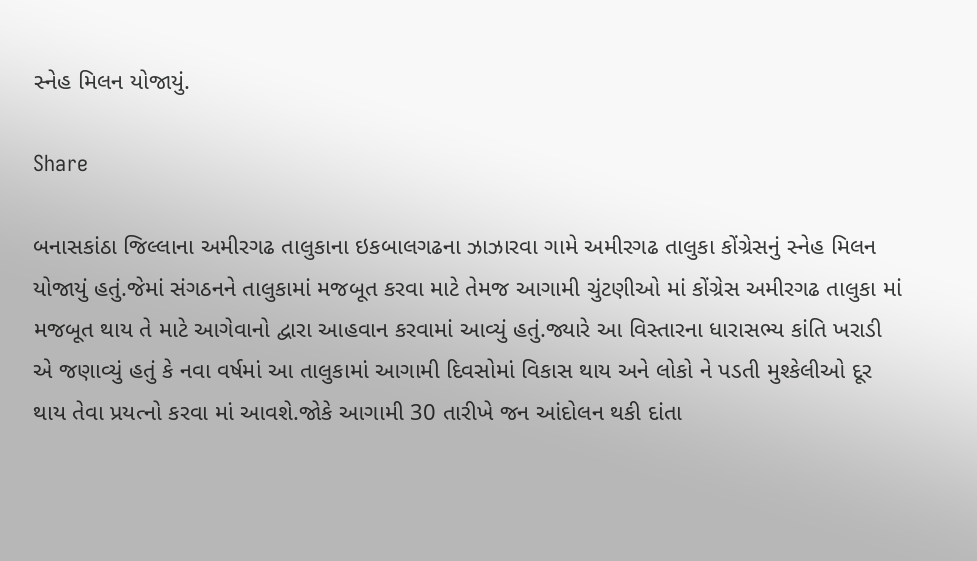સ્નેહ મિલન યોજાયું.

Share

બનાસકાંઠા જિલ્લાના અમીરગઢ તાલુકાના ઇકબાલગઢના ઝાઝારવા ગામે અમીરગઢ તાલુકા કોંગ્રેસનું સ્નેહ મિલન યોજાયું હતું.જેમાં સંગઠનને તાલુકામાં મજબૂત કરવા માટે તેમજ આગામી ચુંટણીઓ માં કોંગ્રેસ અમીરગઢ તાલુકા માં મજબૂત થાય તે માટે આગેવાનો દ્વારા આહવાન કરવામાં આવ્યું હતું.જ્યારે આ વિસ્તારના ધારાસભ્ય કાંતિ ખરાડી એ જણાવ્યું હતું કે નવા વર્ષમાં આ તાલુકામાં આગામી દિવસોમાં વિકાસ થાય અને લોકો ને પડતી મુશ્કેલીઓ દૂર થાય તેવા પ્રયત્નો કરવા માં આવશે.જોકે આગામી 30 તારીખે જન આંદોલન થકી દાંતા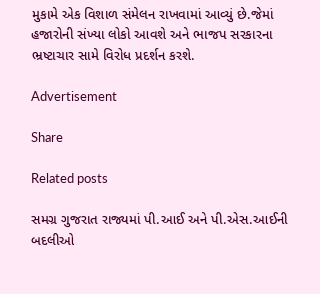મુકામે એક વિશાળ સંમેલન રાખવામાં આવ્યું છે.જેમાં હજારોની સંખ્યા લોકો આવશે અને ભાજપ સરકારના ભ્રષ્ટાચાર સામે વિરોધ પ્રદર્શન કરશે.

Advertisement

Share

Related posts

સમગ્ર ગુજરાત રાજ્યમાં પી.આઈ અને પી.એસ.આઈની બદલીઓ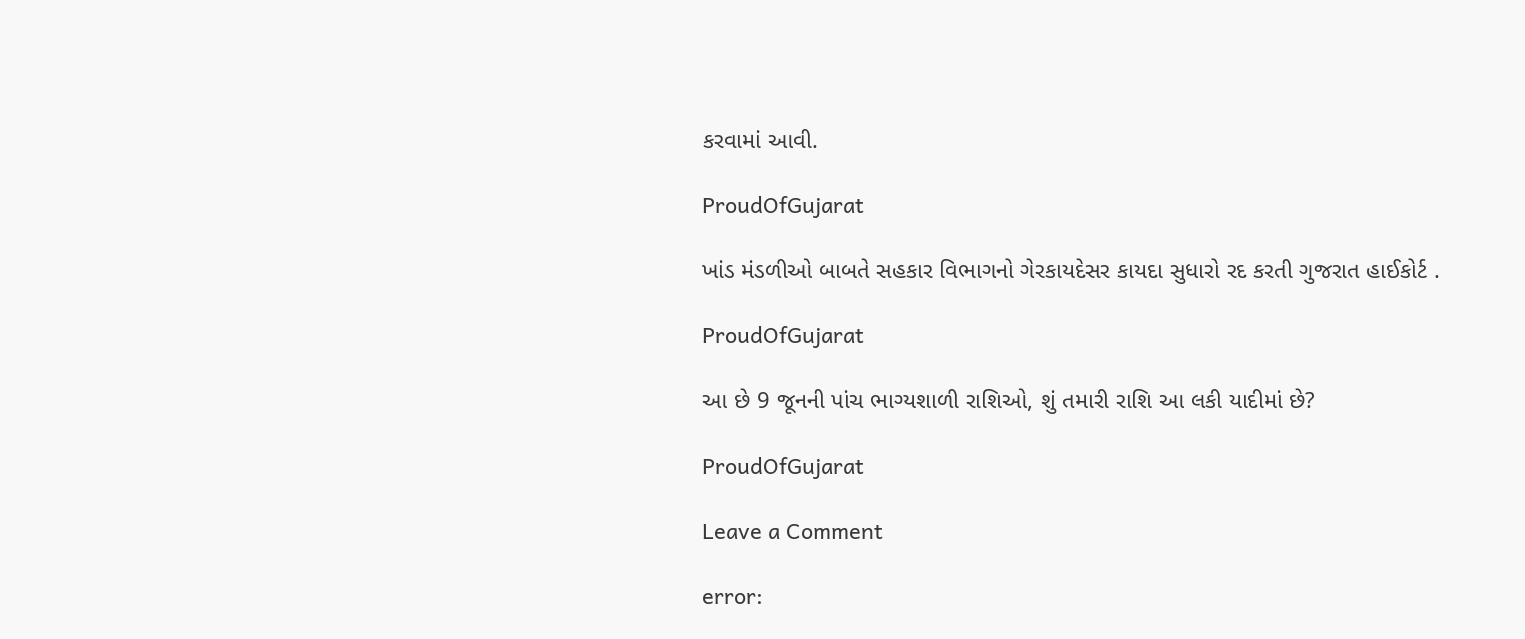કરવામાં આવી.

ProudOfGujarat

ખાંડ મંડળીઓ બાબતે સહકાર વિભાગનો ગેરકાયદેસર કાયદા સુધારો રદ કરતી ગુજરાત હાઈકોર્ટ .

ProudOfGujarat

આ છે 9 જૂનની પાંચ ભાગ્યશાળી રાશિઓ, શું તમારી રાશિ આ લકી યાદીમાં છે?

ProudOfGujarat

Leave a Comment

error: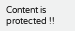Content is protected !!